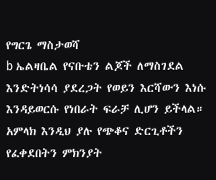የግርጌ ማስታወሻ
b ኤልዛቤል የናቡቴን ልጆች ለማስገደል እንድትነሳሳ ያደረጋት የወይን እርሻውን እነሱ እንዳይወርሱ የነበራት ፍራቻ ሊሆን ይችላል። አምላክ እንዲህ ያሉ የጭቆና ድርጊቶችን የፈቀደበትን ምክንያት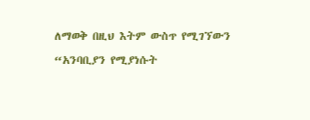ለማወቅ በዚህ እትም ውስጥ የሚገኘውን “አንባቢያን የሚያነሱት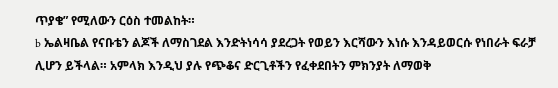ጥያቄ” የሚለውን ርዕስ ተመልከት።
b ኤልዛቤል የናቡቴን ልጆች ለማስገደል እንድትነሳሳ ያደረጋት የወይን እርሻውን እነሱ እንዳይወርሱ የነበራት ፍራቻ ሊሆን ይችላል። አምላክ እንዲህ ያሉ የጭቆና ድርጊቶችን የፈቀደበትን ምክንያት ለማወቅ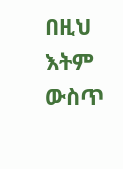በዚህ እትም ውስጥ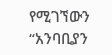የሚገኘውን “አንባቢያን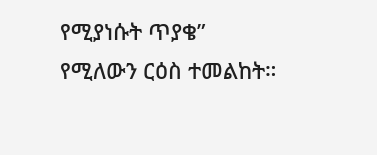የሚያነሱት ጥያቄ” የሚለውን ርዕስ ተመልከት።